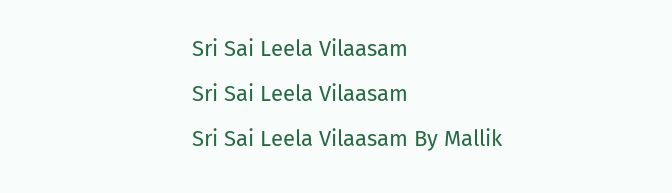Sri Sai Leela Vilaasam
Sri Sai Leela Vilaasam
Sri Sai Leela Vilaasam By Mallik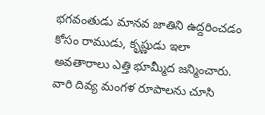భగవంతుడు మానవ జాతిని ఉద్దరించడం కోసం రాముడు, కృష్ణుడు ఇలా అవతారాలు ఎత్తి భూమ్మీద జన్మించారు. వారి దివ్య మంగళ రూపాలను చూసి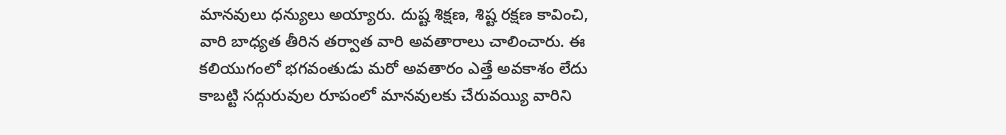మానవులు ధన్యులు అయ్యారు. దుష్ట శిక్షణ, శిష్ట రక్షణ కావించి, వారి బాధ్యత తీరిన తర్వాత వారి అవతారాలు చాలించారు. ఈ కలియుగంలో భగవంతుడు మరో అవతారం ఎత్తే అవకాశం లేదు కాబట్టి సద్గురువుల రూపంలో మానవులకు చేరువయ్యి వారిని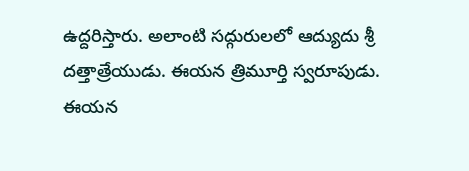ఉద్దరిస్తారు. అలాంటి సద్గురులలో ఆద్యుదు శ్రీ దత్తాత్రేయుడు. ఈయన త్రిమూర్తి స్వరూపుడు.
ఈయన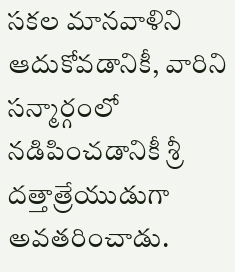సకల మానవాళిని ఆదుకోవడానికీ, వారిని సన్మార్గంలో నడిపించడానికీ శ్రీ దత్తాత్రేయుడుగా అవతరించాడు.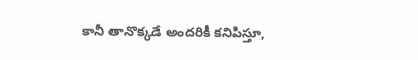కానీ తానొక్కడే అందరికీ కనిపిస్తూ,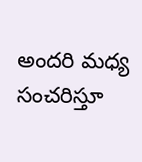అందరి మధ్య సంచరిస్తూ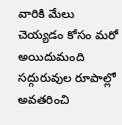వారికి మేలు చెయ్యడం కోసం మరో అయిదుమంది సద్గురువుల రూపాల్లో అవతరించి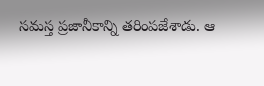సమస్త ప్రజానీకాన్ని తరింపజేశాడు. ఆ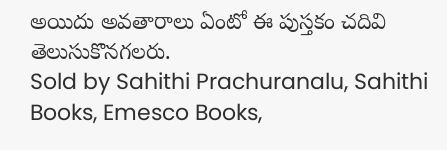అయిదు అవతారాలు ఏంటో ఈ పుస్తకం చదివి తెలుసుకొనగలరు.
Sold by Sahithi Prachuranalu, Sahithi Books, Emesco Books,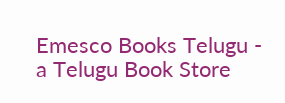Emesco Books Telugu - a Telugu Book Store